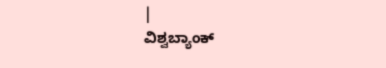|
ವಿಶ್ವಬ್ಯಾಂಕ್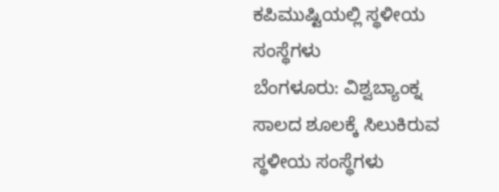ಕಪಿಮುಷ್ಟಿಯಲ್ಲಿ ಸ್ಥಳೀಯ ಸಂಸ್ಥೆಗಳು
ಬೆಂಗಳೂರು: ವಿಶ್ವಬ್ಯಾಂಕ್ನ ಸಾಲದ ಶೂಲಕ್ಕೆ ಸಿಲುಕಿರುವ
ಸ್ಥಳೀಯ ಸಂಸ್ಥೆಗಳು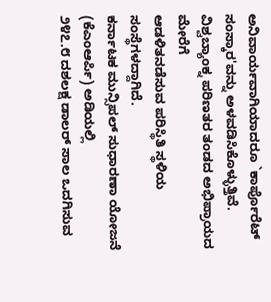ಅನಿವಾರ್ಯವಾಗಿಯಾದರೂ `ಕಾರ್ಪೊರೆಟ್
ಸಂಸ್ಕಾರ'ವನ್ನು ಅಳವಡಿಸಿಕೊಳ್ಳುತ್ತಿವೆ.
ವಿಶ್ವಬ್ಯಾಂಕ್ನ ಪರಿಣತರ ತಂಡದ ಅಭಿಪ್ರಾಯದ ಮೇರೆಗೆ
ಆಡಳಿತನಡೆಸುವ ಪರಿಸ್ಥಿತಿ ಸ್ಥಳಿಯ ಸಂಸ್ಥೆಗಳದ್ದಾಗಿದೆ.
ಕರ್ನಾಟಕ ಮುನ್ಸಿಪಲ್ ಸುಧಾರಣಾ ಯೋಜನೆ (ಕೆಎಂಆರ್ಪಿ) ಅಡಿಯಲ್ಲಿ
೨೪೭.೮ ದಶಲಕ್ಷ ಡಾಲರ್ ಸಾಲ ಒದಗಿಸುವ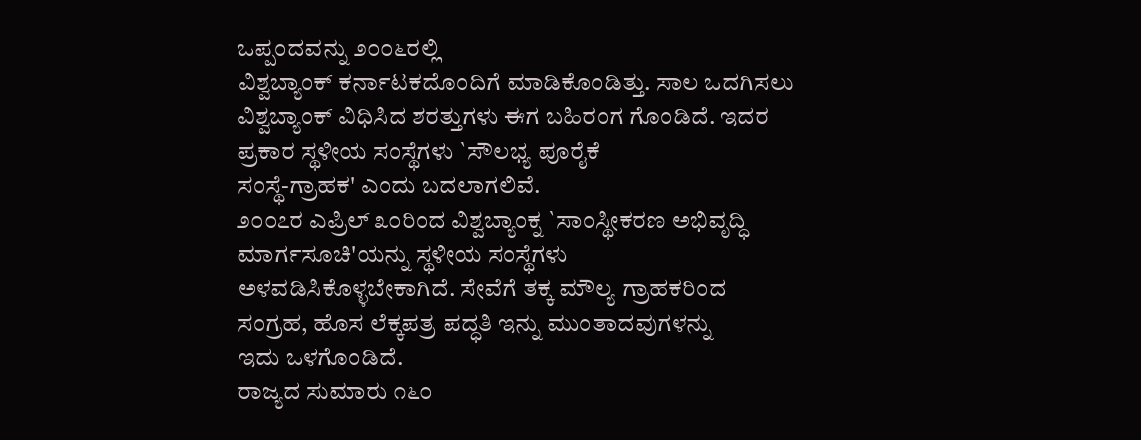ಒಪ್ಪಂದವನ್ನು ೨೦೦೬ರಲ್ಲಿ
ವಿಶ್ವಬ್ಯಾಂಕ್ ಕರ್ನಾಟಕದೊಂದಿಗೆ ಮಾಡಿಕೊಂಡಿತ್ತು. ಸಾಲ ಒದಗಿಸಲು
ವಿಶ್ವಬ್ಯಾಂಕ್ ವಿಧಿಸಿದ ಶರತ್ತುಗಳು ಈಗ ಬಹಿರಂಗ ಗೊಂಡಿದೆ. ಇದರ
ಪ್ರಕಾರ ಸ್ಥಳೀಯ ಸಂಸ್ಥೆಗಳು `ಸೌಲಭ್ಯ ಪೂರೈಕೆ
ಸಂಸ್ಥೆ-ಗ್ರಾಹಕ' ಎಂದು ಬದಲಾಗಲಿವೆ.
೨೦೦೭ರ ಎಪ್ರಿಲ್ ೩೦ರಿಂದ ವಿಶ್ವಬ್ಯಾಂಕ್ನ `ಸಾಂಸ್ಥೀಕರಣ ಅಭಿವೃದ್ಧಿ
ಮಾರ್ಗಸೂಚಿ'ಯನ್ನು ಸ್ಥಳೀಯ ಸಂಸ್ಥೆಗಳು
ಅಳವಡಿಸಿಕೊಳ್ಳಬೇಕಾಗಿದೆ. ಸೇವೆಗೆ ತಕ್ಕ ಮೌಲ್ಯ ಗ್ರಾಹಕರಿಂದ
ಸಂಗ್ರಹ, ಹೊಸ ಲೆಕ್ಕಪತ್ರ ಪದ್ಧತಿ ಇನ್ನು ಮುಂತಾದವುಗಳನ್ನು
ಇದು ಒಳಗೊಂಡಿದೆ.
ರಾಜ್ಯದ ಸುಮಾರು ೧೬೦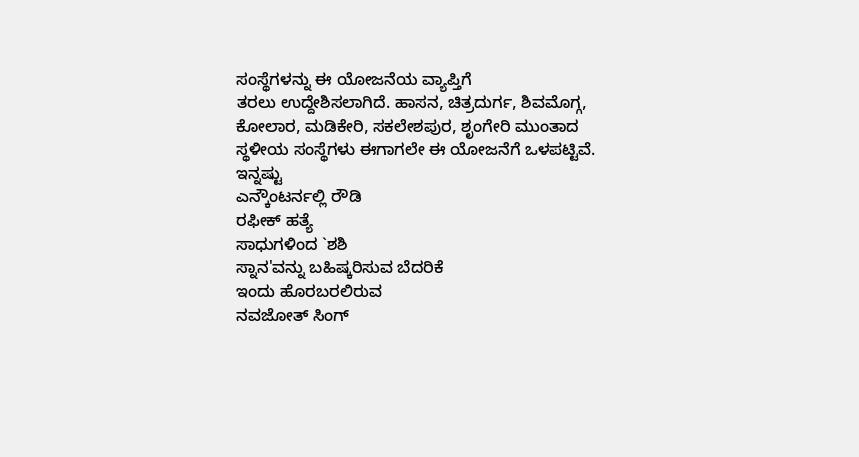ಸಂಸ್ಥೆಗಳನ್ನು ಈ ಯೋಜನೆಯ ವ್ಯಾಪ್ತಿಗೆ
ತರಲು ಉದ್ದೇಶಿಸಲಾಗಿದೆ. ಹಾಸನ, ಚಿತ್ರದುರ್ಗ, ಶಿವಮೊಗ್ಗ,
ಕೋಲಾರ, ಮಡಿಕೇರಿ, ಸಕಲೇಶಪುರ, ಶೃಂಗೇರಿ ಮುಂತಾದ
ಸ್ಥಳೀಯ ಸಂಸ್ಥೆಗಳು ಈಗಾಗಲೇ ಈ ಯೋಜನೆಗೆ ಒಳಪಟ್ಟಿವೆ.
ಇನ್ನಷ್ಟು
ಎನ್ಕೌಂಟರ್ನಲ್ಲಿ ರೌಡಿ
ರಫೀಕ್ ಹತ್ಯೆ
ಸಾಧುಗಳಿಂದ `ಶಶಿ
ಸ್ನಾನ'ವನ್ನು ಬಹಿಷ್ಕರಿಸುವ ಬೆದರಿಕೆ
ಇಂದು ಹೊರಬರಲಿರುವ
ನವಜೋತ್ ಸಿಂಗ್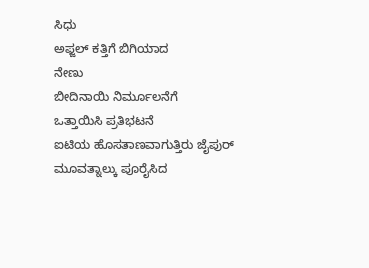ಸಿಧು
ಅಫ್ಜಲ್ ಕತ್ತಿಗೆ ಬಿಗಿಯಾದ
ನೇಣು
ಬೀದಿನಾಯಿ ನಿರ್ಮೂಲನೆಗೆ
ಒತ್ತಾಯಿಸಿ ಪ್ರತಿಭಟನೆ
ಐಟಿಯ ಹೊಸತಾಣವಾಗುತ್ತಿರು ಜೈಪುರ್
ಮೂವತ್ನಾಲ್ಕು ಪೂರೈಸಿದ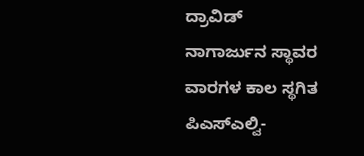ದ್ರಾವಿಡ್
ನಾಗಾರ್ಜುನ ಸ್ಥಾವರ
ವಾರಗಳ ಕಾಲ ಸ್ಥಗಿತ
ಪಿಎಸ್ಎಲ್ವಿ-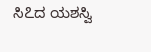ಸಿ೭ದ ಯಶಸ್ವಿ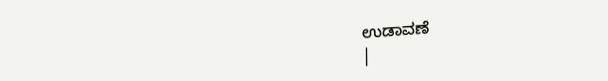ಉಡಾವಣೆ
|